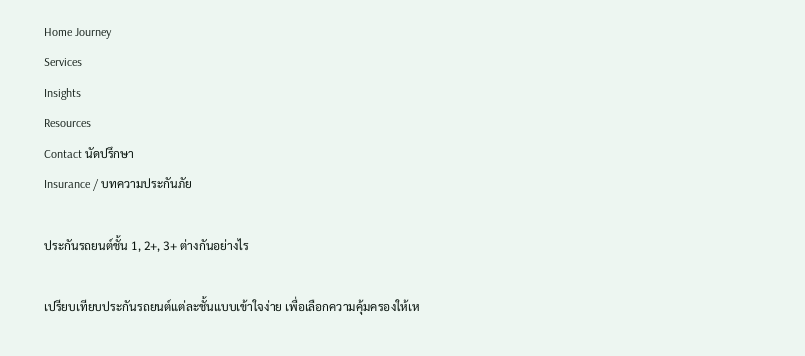Home Journey
Services
Insights
Resources
Contact นัดปรึกษา
Insurance / บทความประกันภัย

ประกันรถยนต์ชั้น 1, 2+, 3+ ต่างกันอย่างไร

เปรียบเทียบประกันรถยนต์แต่ละชั้นแบบเข้าใจง่าย เพื่อเลือกความคุ้มครองให้เห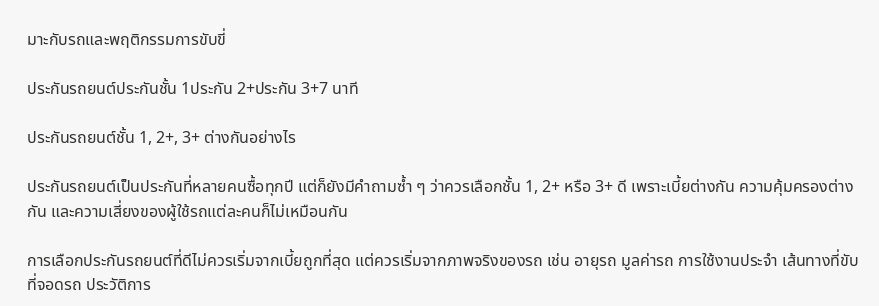มาะกับรถและพฤติกรรมการขับขี่

ประกันรถยนต์ประกันชั้น 1ประกัน 2+ประกัน 3+7 นาที

ประกันรถยนต์ชั้น 1, 2+, 3+ ต่างกันอย่างไร

ประกันรถยนต์เป็นประกันที่หลายคนซื้อทุกปี แต่ก็ยังมีคำถามซ้ำ ๆ ว่าควรเลือกชั้น 1, 2+ หรือ 3+ ดี เพราะเบี้ยต่างกัน ความคุ้มครองต่างกัน และความเสี่ยงของผู้ใช้รถแต่ละคนก็ไม่เหมือนกัน

การเลือกประกันรถยนต์ที่ดีไม่ควรเริ่มจากเบี้ยถูกที่สุด แต่ควรเริ่มจากภาพจริงของรถ เช่น อายุรถ มูลค่ารถ การใช้งานประจำ เส้นทางที่ขับ ที่จอดรถ ประวัติการ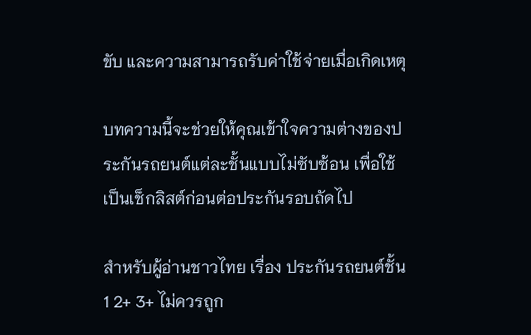ขับ และความสามารถรับค่าใช้จ่ายเมื่อเกิดเหตุ

บทความนี้จะช่วยให้คุณเข้าใจความต่างของประกันรถยนต์แต่ละชั้นแบบไม่ซับซ้อน เพื่อใช้เป็นเช็กลิสต์ก่อนต่อประกันรอบถัดไป

สำหรับผู้อ่านชาวไทย เรื่อง ประกันรถยนต์ชั้น 1 2+ 3+ ไม่ควรถูก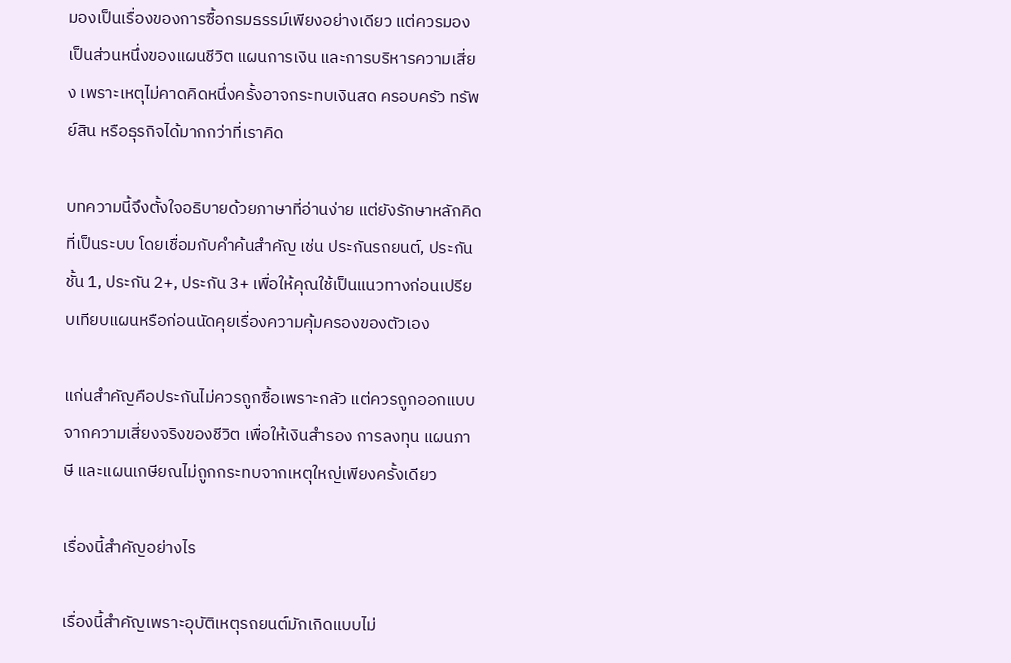มองเป็นเรื่องของการซื้อกรมธรรม์เพียงอย่างเดียว แต่ควรมองเป็นส่วนหนึ่งของแผนชีวิต แผนการเงิน และการบริหารความเสี่ยง เพราะเหตุไม่คาดคิดหนึ่งครั้งอาจกระทบเงินสด ครอบครัว ทรัพย์สิน หรือธุรกิจได้มากกว่าที่เราคิด

บทความนี้จึงตั้งใจอธิบายด้วยภาษาที่อ่านง่าย แต่ยังรักษาหลักคิดที่เป็นระบบ โดยเชื่อมกับคำค้นสำคัญ เช่น ประกันรถยนต์, ประกันชั้น 1, ประกัน 2+, ประกัน 3+ เพื่อให้คุณใช้เป็นแนวทางก่อนเปรียบเทียบแผนหรือก่อนนัดคุยเรื่องความคุ้มครองของตัวเอง

แก่นสำคัญคือประกันไม่ควรถูกซื้อเพราะกลัว แต่ควรถูกออกแบบจากความเสี่ยงจริงของชีวิต เพื่อให้เงินสำรอง การลงทุน แผนภาษี และแผนเกษียณไม่ถูกกระทบจากเหตุใหญ่เพียงครั้งเดียว

เรื่องนี้สำคัญอย่างไร

เรื่องนี้สำคัญเพราะอุบัติเหตุรถยนต์มักเกิดแบบไม่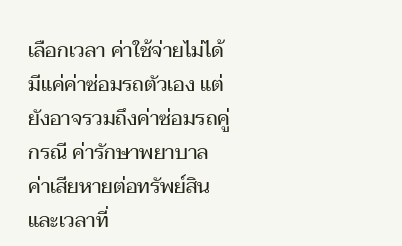เลือกเวลา ค่าใช้จ่ายไม่ได้มีแค่ค่าซ่อมรถตัวเอง แต่ยังอาจรวมถึงค่าซ่อมรถคู่กรณี ค่ารักษาพยาบาล ค่าเสียหายต่อทรัพย์สิน และเวลาที่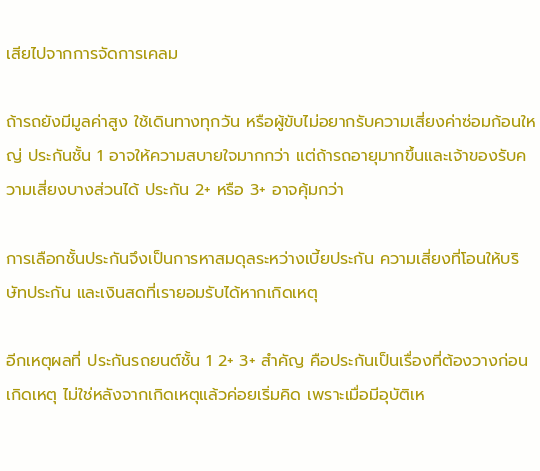เสียไปจากการจัดการเคลม

ถ้ารถยังมีมูลค่าสูง ใช้เดินทางทุกวัน หรือผู้ขับไม่อยากรับความเสี่ยงค่าซ่อมก้อนใหญ่ ประกันชั้น 1 อาจให้ความสบายใจมากกว่า แต่ถ้ารถอายุมากขึ้นและเจ้าของรับความเสี่ยงบางส่วนได้ ประกัน 2+ หรือ 3+ อาจคุ้มกว่า

การเลือกชั้นประกันจึงเป็นการหาสมดุลระหว่างเบี้ยประกัน ความเสี่ยงที่โอนให้บริษัทประกัน และเงินสดที่เรายอมรับได้หากเกิดเหตุ

อีกเหตุผลที่ ประกันรถยนต์ชั้น 1 2+ 3+ สำคัญ คือประกันเป็นเรื่องที่ต้องวางก่อนเกิดเหตุ ไม่ใช่หลังจากเกิดเหตุแล้วค่อยเริ่มคิด เพราะเมื่อมีอุบัติเห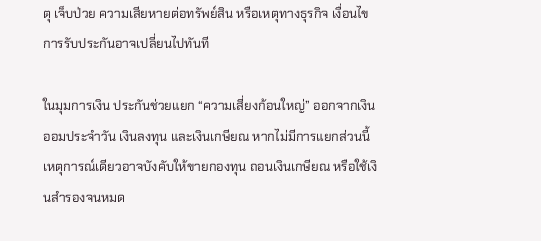ตุ เจ็บป่วย ความเสียหายต่อทรัพย์สิน หรือเหตุทางธุรกิจ เงื่อนไขการรับประกันอาจเปลี่ยนไปทันที

ในมุมการเงิน ประกันช่วยแยก “ความเสี่ยงก้อนใหญ่” ออกจากเงินออมประจำวัน เงินลงทุน และเงินเกษียณ หากไม่มีการแยกส่วนนี้ เหตุการณ์เดียวอาจบังคับให้ขายกองทุน ถอนเงินเกษียณ หรือใช้เงินสำรองจนหมด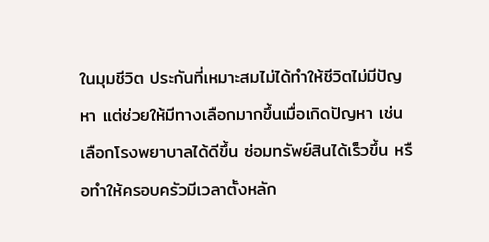ในมุมชีวิต ประกันที่เหมาะสมไม่ได้ทำให้ชีวิตไม่มีปัญหา แต่ช่วยให้มีทางเลือกมากขึ้นเมื่อเกิดปัญหา เช่น เลือกโรงพยาบาลได้ดีขึ้น ซ่อมทรัพย์สินได้เร็วขึ้น หรือทำให้ครอบครัวมีเวลาตั้งหลัก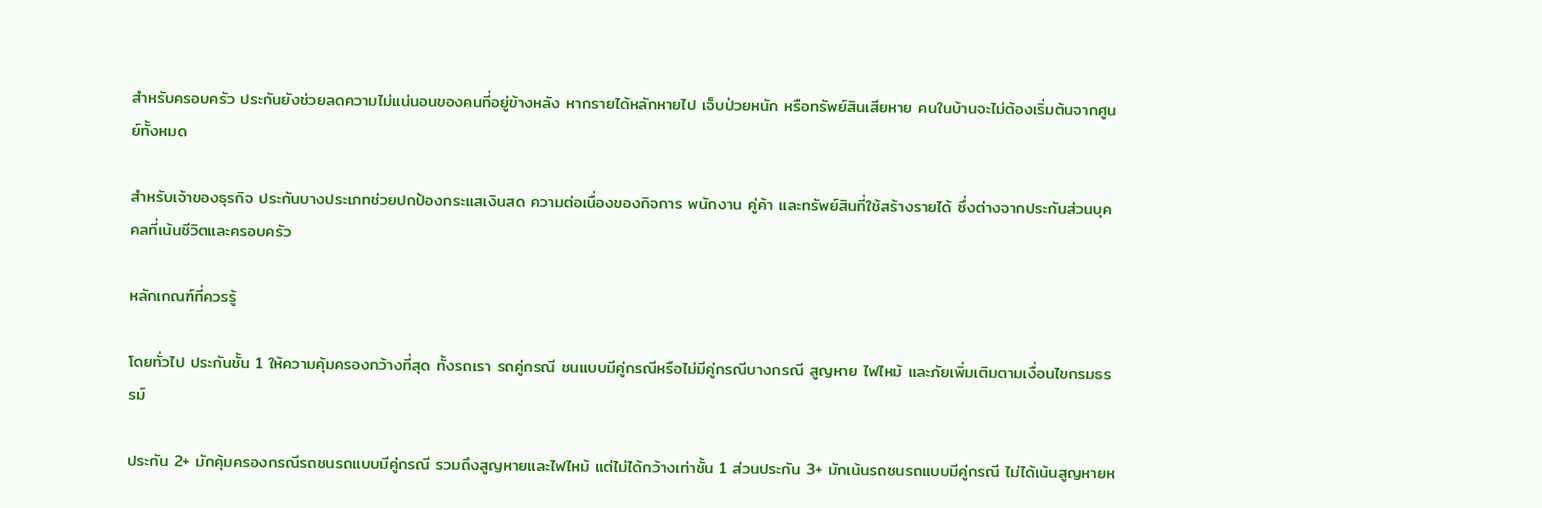สำหรับครอบครัว ประกันยังช่วยลดความไม่แน่นอนของคนที่อยู่ข้างหลัง หากรายได้หลักหายไป เจ็บป่วยหนัก หรือทรัพย์สินเสียหาย คนในบ้านจะไม่ต้องเริ่มต้นจากศูนย์ทั้งหมด

สำหรับเจ้าของธุรกิจ ประกันบางประเภทช่วยปกป้องกระแสเงินสด ความต่อเนื่องของกิจการ พนักงาน คู่ค้า และทรัพย์สินที่ใช้สร้างรายได้ ซึ่งต่างจากประกันส่วนบุคคลที่เน้นชีวิตและครอบครัว

หลักเกณฑ์ที่ควรรู้

โดยทั่วไป ประกันชั้น 1 ให้ความคุ้มครองกว้างที่สุด ทั้งรถเรา รถคู่กรณี ชนแบบมีคู่กรณีหรือไม่มีคู่กรณีบางกรณี สูญหาย ไฟไหม้ และภัยเพิ่มเติมตามเงื่อนไขกรมธรรม์

ประกัน 2+ มักคุ้มครองกรณีรถชนรถแบบมีคู่กรณี รวมถึงสูญหายและไฟไหม้ แต่ไม่ได้กว้างเท่าชั้น 1 ส่วนประกัน 3+ มักเน้นรถชนรถแบบมีคู่กรณี ไม่ได้เน้นสูญหายห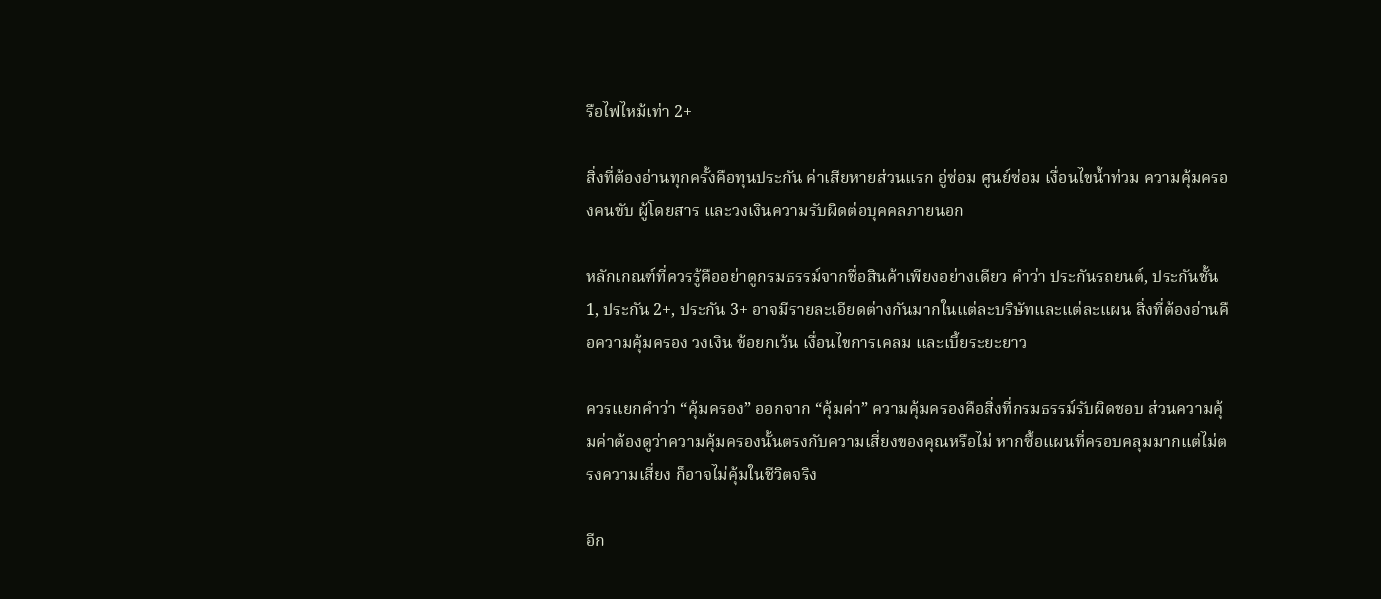รือไฟไหม้เท่า 2+

สิ่งที่ต้องอ่านทุกครั้งคือทุนประกัน ค่าเสียหายส่วนแรก อู่ซ่อม ศูนย์ซ่อม เงื่อนไขน้ำท่วม ความคุ้มครองคนขับ ผู้โดยสาร และวงเงินความรับผิดต่อบุคคลภายนอก

หลักเกณฑ์ที่ควรรู้คืออย่าดูกรมธรรม์จากชื่อสินค้าเพียงอย่างเดียว คำว่า ประกันรถยนต์, ประกันชั้น 1, ประกัน 2+, ประกัน 3+ อาจมีรายละเอียดต่างกันมากในแต่ละบริษัทและแต่ละแผน สิ่งที่ต้องอ่านคือความคุ้มครอง วงเงิน ข้อยกเว้น เงื่อนไขการเคลม และเบี้ยระยะยาว

ควรแยกคำว่า “คุ้มครอง” ออกจาก “คุ้มค่า” ความคุ้มครองคือสิ่งที่กรมธรรม์รับผิดชอบ ส่วนความคุ้มค่าต้องดูว่าความคุ้มครองนั้นตรงกับความเสี่ยงของคุณหรือไม่ หากซื้อแผนที่ครอบคลุมมากแต่ไม่ตรงความเสี่ยง ก็อาจไม่คุ้มในชีวิตจริง

อีก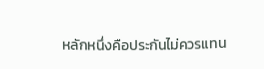หลักหนึ่งคือประกันไม่ควรแทน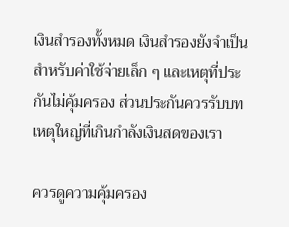เงินสำรองทั้งหมด เงินสำรองยังจำเป็นสำหรับค่าใช้จ่ายเล็ก ๆ และเหตุที่ประกันไม่คุ้มครอง ส่วนประกันควรรับบทเหตุใหญ่ที่เกินกำลังเงินสดของเรา

ควรดูความคุ้มครอง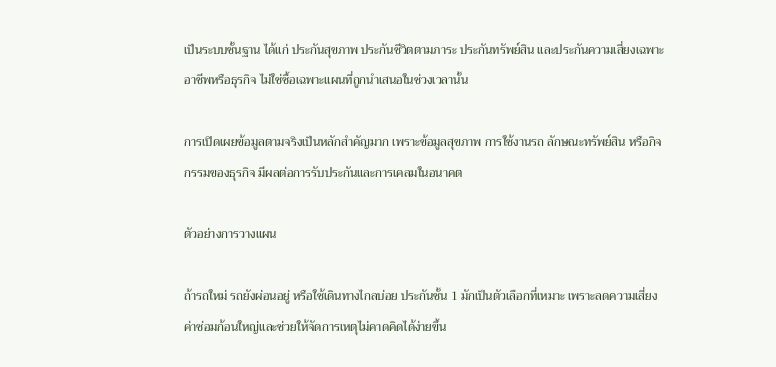เป็นระบบชั้นฐาน ได้แก่ ประกันสุขภาพ ประกันชีวิตตามภาระ ประกันทรัพย์สิน และประกันความเสี่ยงเฉพาะอาชีพหรือธุรกิจ ไม่ใช่ซื้อเฉพาะแผนที่ถูกนำเสนอในช่วงเวลานั้น

การเปิดเผยข้อมูลตามจริงเป็นหลักสำคัญมาก เพราะข้อมูลสุขภาพ การใช้งานรถ ลักษณะทรัพย์สิน หรือกิจกรรมของธุรกิจ มีผลต่อการรับประกันและการเคลมในอนาคต

ตัวอย่างการวางแผน

ถ้ารถใหม่ รถยังผ่อนอยู่ หรือใช้เดินทางไกลบ่อย ประกันชั้น 1 มักเป็นตัวเลือกที่เหมาะ เพราะลดความเสี่ยงค่าซ่อมก้อนใหญ่และช่วยให้จัดการเหตุไม่คาดคิดได้ง่ายขึ้น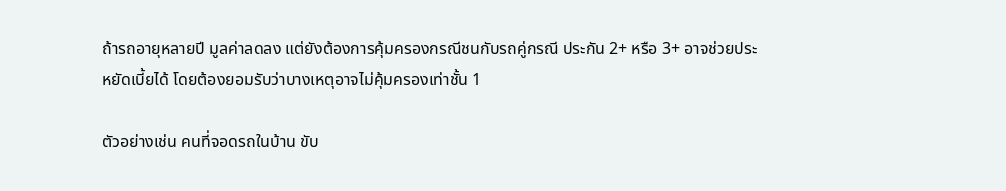ถ้ารถอายุหลายปี มูลค่าลดลง แต่ยังต้องการคุ้มครองกรณีชนกับรถคู่กรณี ประกัน 2+ หรือ 3+ อาจช่วยประหยัดเบี้ยได้ โดยต้องยอมรับว่าบางเหตุอาจไม่คุ้มครองเท่าชั้น 1

ตัวอย่างเช่น คนที่จอดรถในบ้าน ขับ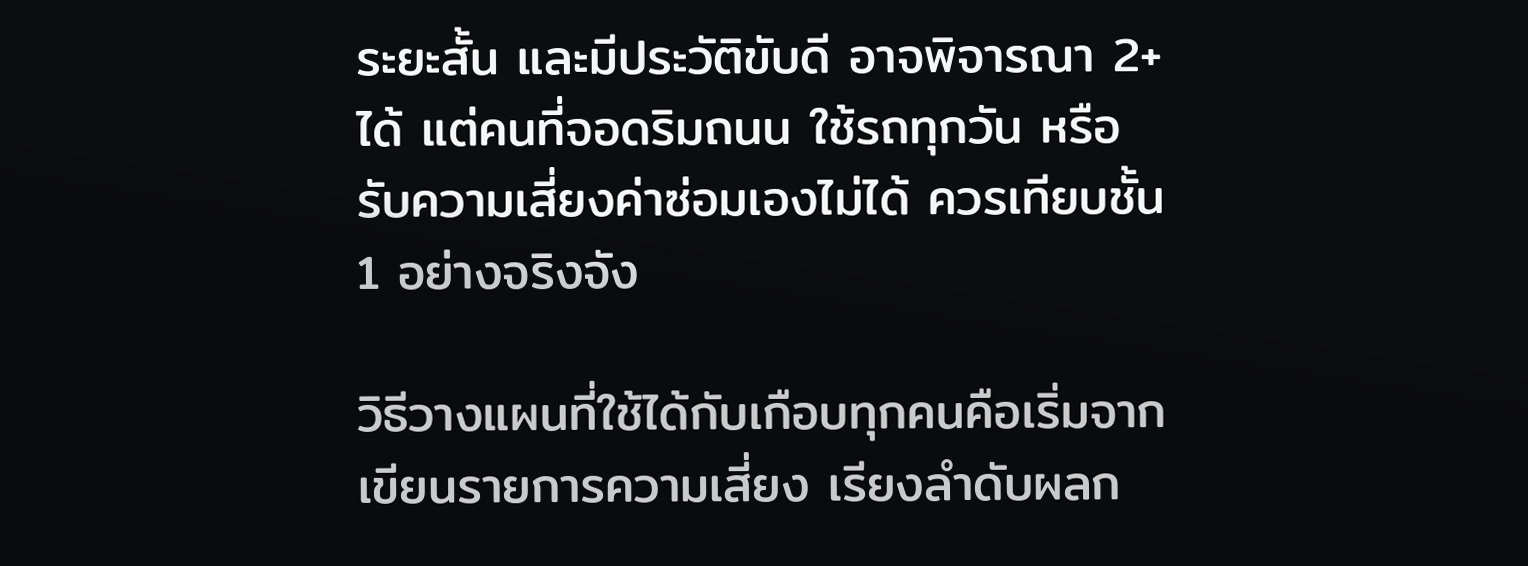ระยะสั้น และมีประวัติขับดี อาจพิจารณา 2+ ได้ แต่คนที่จอดริมถนน ใช้รถทุกวัน หรือรับความเสี่ยงค่าซ่อมเองไม่ได้ ควรเทียบชั้น 1 อย่างจริงจัง

วิธีวางแผนที่ใช้ได้กับเกือบทุกคนคือเริ่มจากเขียนรายการความเสี่ยง เรียงลำดับผลก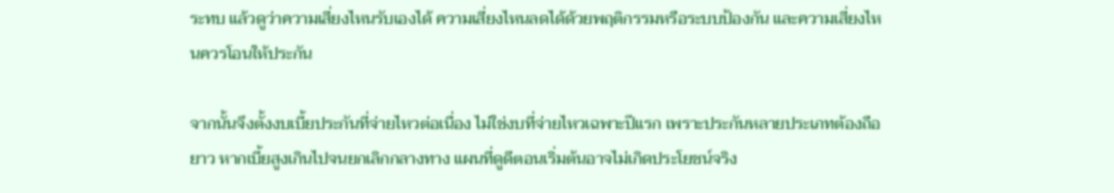ระทบ แล้วดูว่าความเสี่ยงไหนรับเองได้ ความเสี่ยงไหนลดได้ด้วยพฤติกรรมหรือระบบป้องกัน และความเสี่ยงไหนควรโอนให้ประกัน

จากนั้นจึงตั้งงบเบี้ยประกันที่จ่ายไหวต่อเนื่อง ไม่ใช่งบที่จ่ายไหวเฉพาะปีแรก เพราะประกันหลายประเภทต้องถือยาว หากเบี้ยสูงเกินไปจนยกเลิกกลางทาง แผนที่ดูดีตอนเริ่มต้นอาจไม่เกิดประโยชน์จริง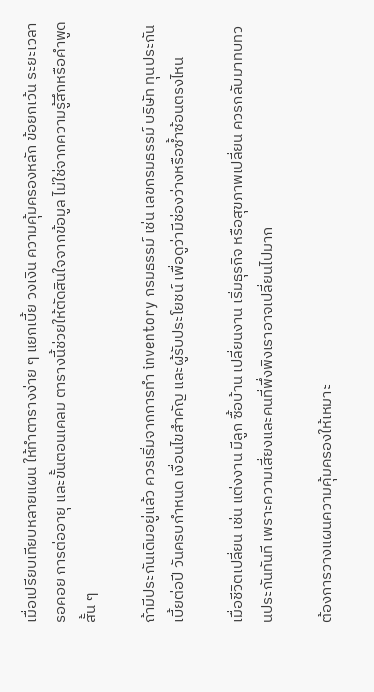เมื่อเปรียบเทียบหลายแผน ให้ทำตารางง่าย ๆ แยกเบี้ย วงเงิน ความคุ้มครองหลัก ข้อยกเว้น ระยะเวลารอคอย การต่ออายุ และขั้นตอนเคลม ตารางนี้ช่วยให้ตัดสินใจจากข้อมูล ไม่ใช่จากความรู้สึกหรือคำพูดสั้น ๆ

ถ้ามีประกันเดิมอยู่แล้ว ควรเริ่มจากการทำ inventory กรมธรรม์ เช่น เลขกรมธรรม์ บริษัท ทุนประกัน เบี้ยต่อปี วันครบกำหนด เงื่อนไขสำคัญ และผู้รับประโยชน์ เพื่อดูว่ามีช่องว่างหรือซ้ำซ้อนตรงไหน

เมื่อชีวิตเปลี่ยน เช่น แต่งงาน มีลูก ซื้อบ้าน เปลี่ยนงาน เริ่มธุรกิจ หรือสุขภาพเปลี่ยน ควรกลับมาทบทวนประกันทันที เพราะความเสี่ยงและคนที่พึ่งพิงเราอาจเปลี่ยนไปมาก

ต้องการวางแผนความคุ้มครองให้เหมาะ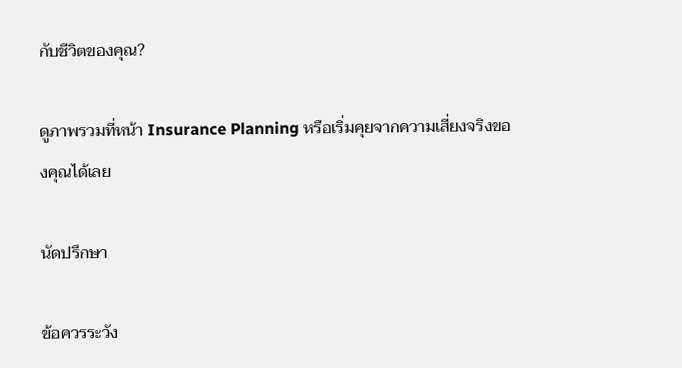กับชีวิตของคุณ?

ดูภาพรวมที่หน้า Insurance Planning หรือเริ่มคุยจากความเสี่ยงจริงของคุณได้เลย

นัดปรึกษา

ข้อควรระวัง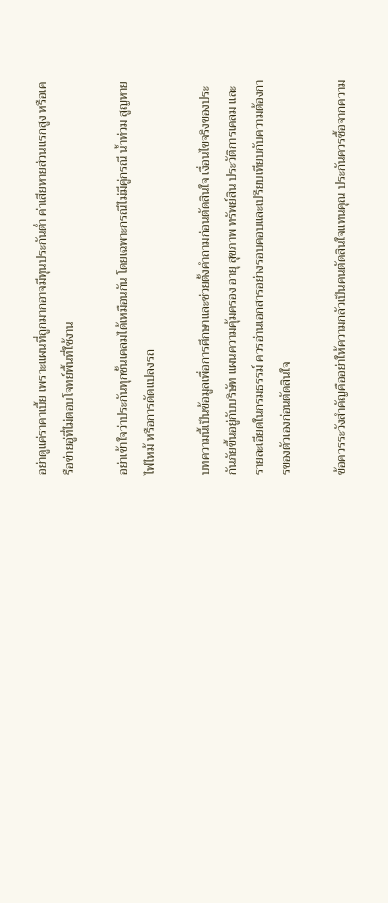อย่าดูแค่ราคาเบี้ย เพราะแผนที่ถูกมากอาจมีทุนประกันต่ำ ค่าเสียหายส่วนแรกสูง หรือเครือข่ายอู่ที่ไม่ตอบโจทย์พื้นที่ใช้งาน

อย่าเข้าใจว่าประกันทุกชั้นเคลมได้เหมือนกัน โดยเฉพาะกรณีไม่มีคู่กรณี น้ำท่วม สูญหาย ไฟไหม้ หรือการดัดแปลงรถ

บทความนี้เป็นข้อมูลเพื่อการศึกษาและช่วยตั้งคำถามก่อนตัดสินใจ เงื่อนไขจริงของประกันภัยขึ้นอยู่กับบริษัท แผนความคุ้มครอง อายุ สุขภาพ ทรัพย์สิน ประวัติการเคลม และรายละเอียดในกรมธรรม์ ควรอ่านเอกสารอย่างรอบคอบและเปรียบเทียบกับความต้องการของตัวเองก่อนตัดสินใจ

ข้อควรระวังสำคัญคืออย่าให้ความกลัวเป็นคนตัดสินใจแทนคุณ ประกันควรซื้อจากความ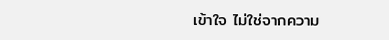เข้าใจ ไม่ใช่จากความ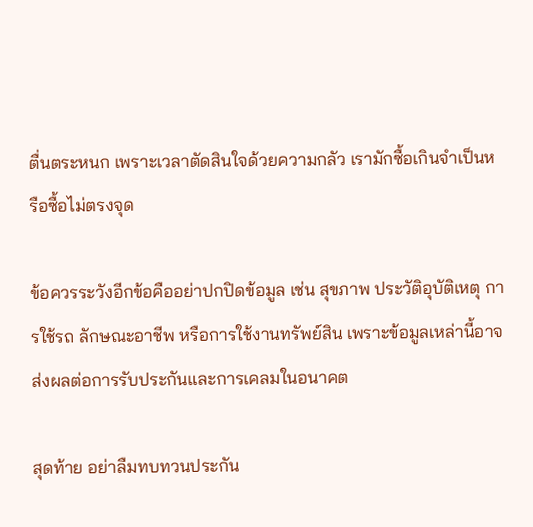ตื่นตระหนก เพราะเวลาตัดสินใจด้วยความกลัว เรามักซื้อเกินจำเป็นหรือซื้อไม่ตรงจุด

ข้อควรระวังอีกข้อคืออย่าปกปิดข้อมูล เช่น สุขภาพ ประวัติอุบัติเหตุ การใช้รถ ลักษณะอาชีพ หรือการใช้งานทรัพย์สิน เพราะข้อมูลเหล่านี้อาจส่งผลต่อการรับประกันและการเคลมในอนาคต

สุดท้าย อย่าลืมทบทวนประกัน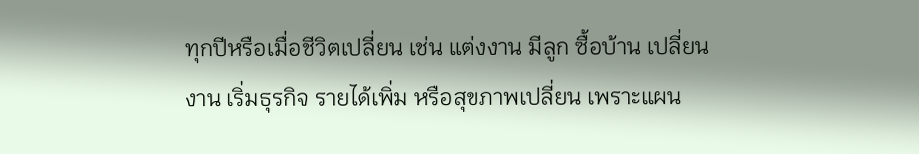ทุกปีหรือเมื่อชีวิตเปลี่ยน เช่น แต่งงาน มีลูก ซื้อบ้าน เปลี่ยนงาน เริ่มธุรกิจ รายได้เพิ่ม หรือสุขภาพเปลี่ยน เพราะแผน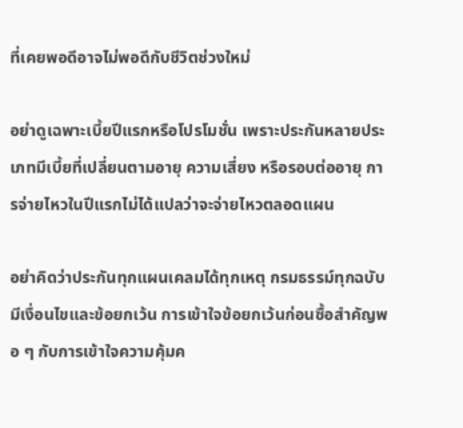ที่เคยพอดีอาจไม่พอดีกับชีวิตช่วงใหม่

อย่าดูเฉพาะเบี้ยปีแรกหรือโปรโมชั่น เพราะประกันหลายประเภทมีเบี้ยที่เปลี่ยนตามอายุ ความเสี่ยง หรือรอบต่ออายุ การจ่ายไหวในปีแรกไม่ได้แปลว่าจะจ่ายไหวตลอดแผน

อย่าคิดว่าประกันทุกแผนเคลมได้ทุกเหตุ กรมธรรม์ทุกฉบับมีเงื่อนไขและข้อยกเว้น การเข้าใจข้อยกเว้นก่อนซื้อสำคัญพอ ๆ กับการเข้าใจความคุ้มค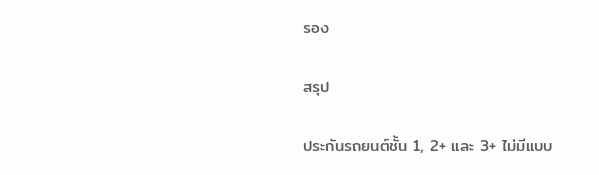รอง

สรุป

ประกันรถยนต์ชั้น 1, 2+ และ 3+ ไม่มีแบบ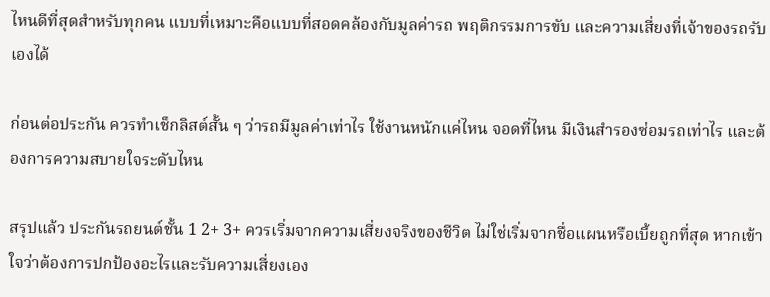ไหนดีที่สุดสำหรับทุกคน แบบที่เหมาะคือแบบที่สอดคล้องกับมูลค่ารถ พฤติกรรมการขับ และความเสี่ยงที่เจ้าของรถรับเองได้

ก่อนต่อประกัน ควรทำเช็กลิสต์สั้น ๆ ว่ารถมีมูลค่าเท่าไร ใช้งานหนักแค่ไหน จอดที่ไหน มีเงินสำรองซ่อมรถเท่าไร และต้องการความสบายใจระดับไหน

สรุปแล้ว ประกันรถยนต์ชั้น 1 2+ 3+ ควรเริ่มจากความเสี่ยงจริงของชีวิต ไม่ใช่เริ่มจากชื่อแผนหรือเบี้ยถูกที่สุด หากเข้าใจว่าต้องการปกป้องอะไรและรับความเสี่ยงเอง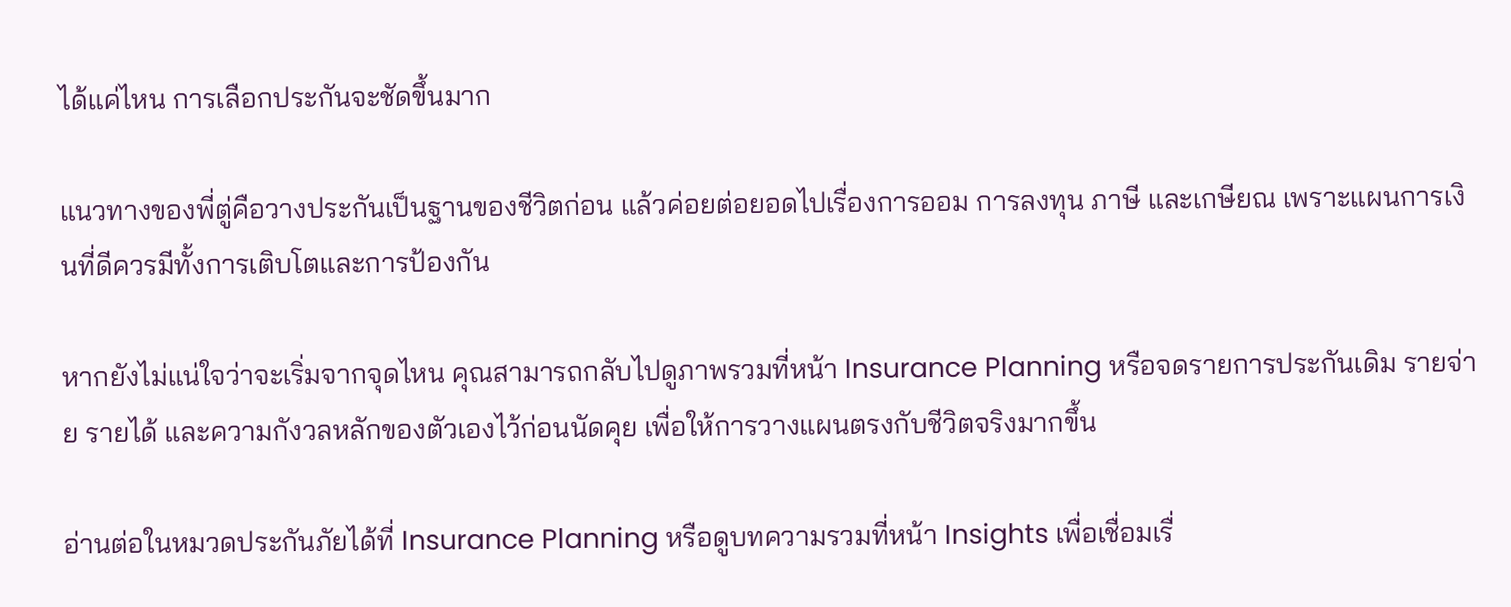ได้แค่ไหน การเลือกประกันจะชัดขึ้นมาก

แนวทางของพี่ตู่คือวางประกันเป็นฐานของชีวิตก่อน แล้วค่อยต่อยอดไปเรื่องการออม การลงทุน ภาษี และเกษียณ เพราะแผนการเงินที่ดีควรมีทั้งการเติบโตและการป้องกัน

หากยังไม่แน่ใจว่าจะเริ่มจากจุดไหน คุณสามารถกลับไปดูภาพรวมที่หน้า Insurance Planning หรือจดรายการประกันเดิม รายจ่าย รายได้ และความกังวลหลักของตัวเองไว้ก่อนนัดคุย เพื่อให้การวางแผนตรงกับชีวิตจริงมากขึ้น

อ่านต่อในหมวดประกันภัยได้ที่ Insurance Planning หรือดูบทความรวมที่หน้า Insights เพื่อเชื่อมเรื่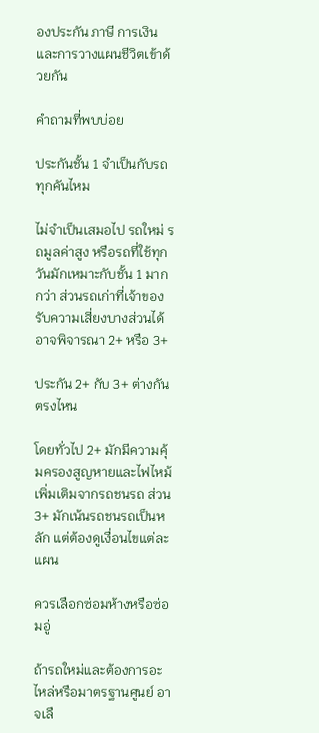องประกัน ภาษี การเงิน และการวางแผนชีวิตเข้าด้วยกัน

คำถามที่พบบ่อย

ประกันชั้น 1 จำเป็นกับรถทุกคันไหม

ไม่จำเป็นเสมอไป รถใหม่ รถมูลค่าสูง หรือรถที่ใช้ทุกวันมักเหมาะกับชั้น 1 มากกว่า ส่วนรถเก่าที่เจ้าของรับความเสี่ยงบางส่วนได้อาจพิจารณา 2+ หรือ 3+

ประกัน 2+ กับ 3+ ต่างกันตรงไหน

โดยทั่วไป 2+ มักมีความคุ้มครองสูญหายและไฟไหม้เพิ่มเติมจากรถชนรถ ส่วน 3+ มักเน้นรถชนรถเป็นหลัก แต่ต้องดูเงื่อนไขแต่ละแผน

ควรเลือกซ่อมห้างหรือซ่อมอู่

ถ้ารถใหม่และต้องการอะไหล่หรือมาตรฐานศูนย์ อาจเลื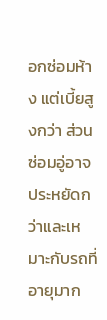อกซ่อมห้าง แต่เบี้ยสูงกว่า ส่วนซ่อมอู่อาจประหยัดกว่าและเหมาะกับรถที่อายุมาก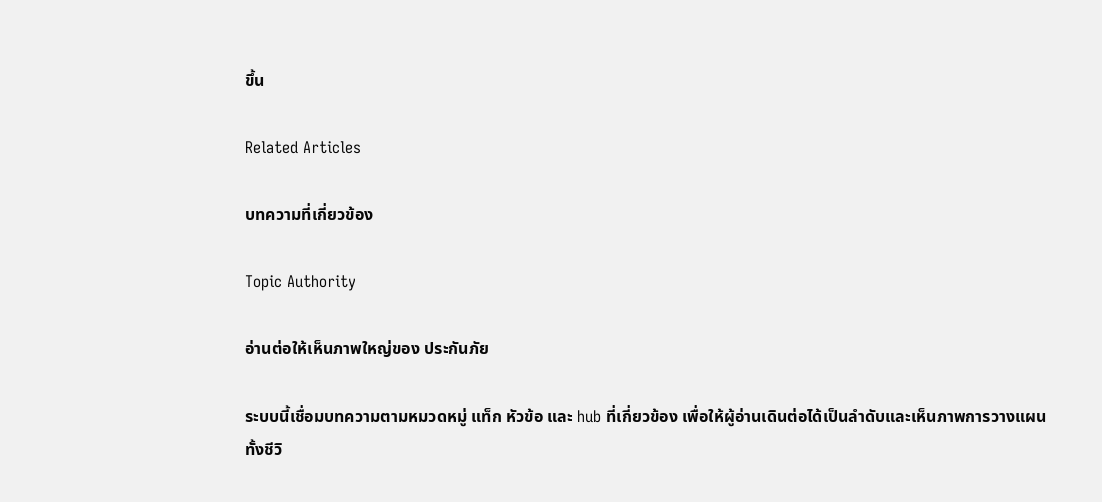ขึ้น

Related Articles

บทความที่เกี่ยวข้อง

Topic Authority

อ่านต่อให้เห็นภาพใหญ่ของ ประกันภัย

ระบบนี้เชื่อมบทความตามหมวดหมู่ แท็ก หัวข้อ และ hub ที่เกี่ยวข้อง เพื่อให้ผู้อ่านเดินต่อได้เป็นลำดับและเห็นภาพการวางแผนทั้งชีวิ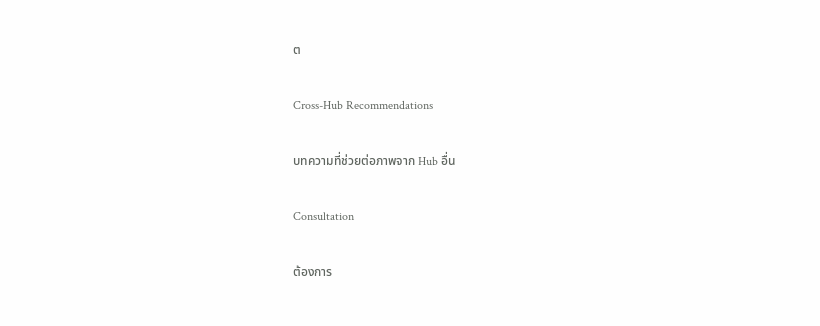ต

Cross-Hub Recommendations

บทความที่ช่วยต่อภาพจาก Hub อื่น

Consultation

ต้องการ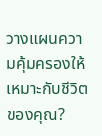วางแผนความคุ้มครองให้เหมาะกับชีวิตของคุณ?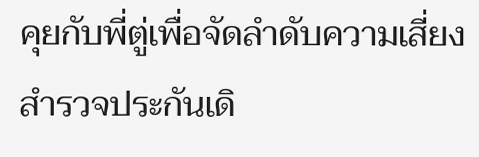คุยกับพี่ตู่เพื่อจัดลำดับความเสี่ยง สำรวจประกันเดิ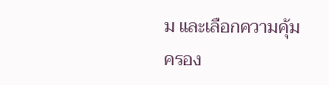ม และเลือกความคุ้มครอง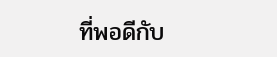ที่พอดีกับ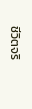ชีวิตจริ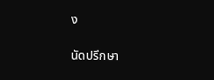ง

นัดปรึกษา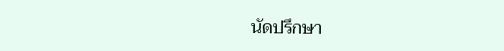นัดปรึกษา